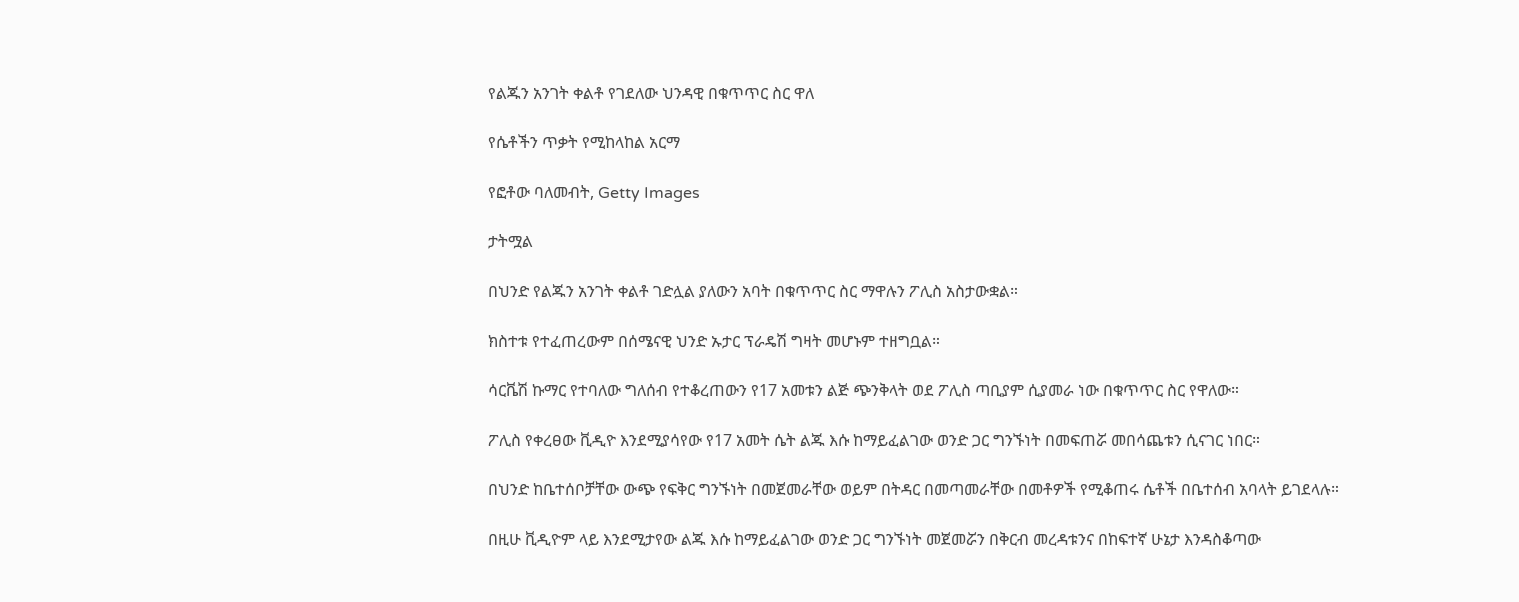የልጁን አንገት ቀልቶ የገደለው ህንዳዊ በቁጥጥር ስር ዋለ

የሴቶችን ጥቃት የሚከላከል አርማ

የፎቶው ባለመብት, Getty Images

ታትሟል

በህንድ የልጁን አንገት ቀልቶ ገድሏል ያለውን አባት በቁጥጥር ስር ማዋሉን ፖሊስ አስታውቋል።

ክስተቱ የተፈጠረውም በሰሜናዊ ህንድ ኡታር ፕራዴሽ ግዛት መሆኑም ተዘግቧል።

ሳርቬሽ ኩማር የተባለው ግለሰብ የተቆረጠውን የ17 አመቱን ልጅ ጭንቅላት ወደ ፖሊስ ጣቢያም ሲያመራ ነው በቁጥጥር ስር የዋለው።

ፖሊስ የቀረፀው ቪዲዮ እንደሚያሳየው የ17 አመት ሴት ልጁ እሱ ከማይፈልገው ወንድ ጋር ግንኙነት በመፍጠሯ መበሳጨቱን ሲናገር ነበር።

በህንድ ከቤተሰቦቻቸው ውጭ የፍቅር ግንኙነት በመጀመራቸው ወይም በትዳር በመጣመራቸው በመቶዎች የሚቆጠሩ ሴቶች በቤተሰብ አባላት ይገደላሉ።

በዚሁ ቪዲዮም ላይ እንደሚታየው ልጁ እሱ ከማይፈልገው ወንድ ጋር ግንኙነት መጀመሯን በቅርብ መረዳቱንና በከፍተኛ ሁኔታ እንዳስቆጣው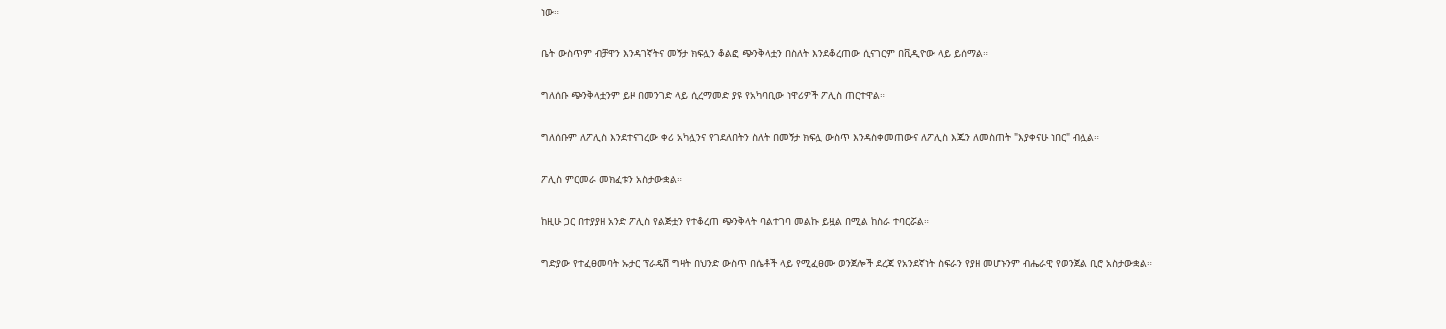ነው።

ቤት ውስጥም ብቻዋን እንዳገኛትና መኝታ ክፍሏን ቆልፎ ጭንቅላቷን በስለት እንደቆረጠው ሲናገርም በቪዲዮው ላይ ይሰማል።

ግለሰቡ ጭንቅላቷንም ይዞ በመንገድ ላይ ሲረማመድ ያዩ የአካባቢው ነዋሪዎች ፖሊስ ጠርተዋል።

ግለሰቡም ለፖሊስ እንደተናገረው ቀሪ አካሏንና የገደለበትን ስለት በመኝታ ክፍሏ ውስጥ እንዳስቀመጠውና ለፖሊስ እጁን ለመስጠት "እያቀናሁ ነበር" ብሏል።

ፖሊስ ምርመራ መክፈቱን አስታውቋል።

ከዚሁ ጋር በተያያዘ አንድ ፖሊስ የልጅቷን የተቆረጠ ጭንቅላት ባልተገባ መልኩ ይዟል በሚል ከስራ ተባርሯል።

ግድያው የተፈፀመባት ኡታር ፕራዴሽ ግዛት በህንድ ውስጥ በሴቶች ላይ የሚፈፀሙ ወንጀሎች ደረጃ የአንደኛነት ስፍራን የያዘ መሆኑንም ብሔራዊ የወንጀል ቢሮ አስታውቋል።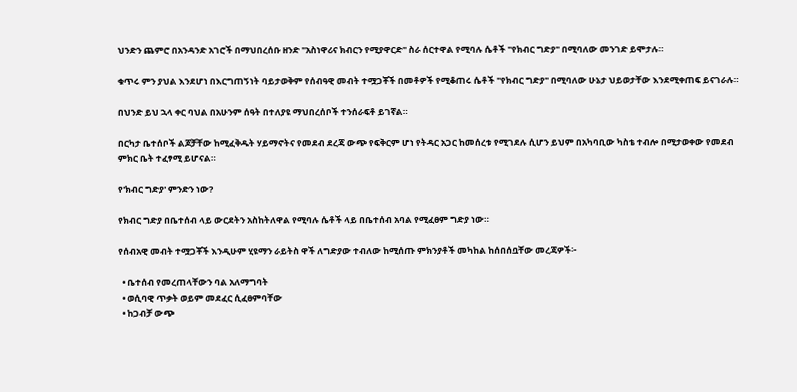ህንድን ጨምሮ በአንዳንድ አገሮች በማህበረሰቡ ዘንድ "አስነዋሪና ክብርን የሚያዋርድ" ስራ ሰርተዋል የሚባሉ ሴቶች "የክብር ግድያ" በሚባለው መንገድ ይሞታሉ።

ቁጥሩ ምን ያህል እንደሆነ በእርግጠኝነት ባይታወቅም የሰብዓዊ መብት ተሟጋቾች በመቶዎች የሚቆጠሩ ሴቶች "የክብር ግድያ" በሚባለው ሁኔታ ህይወታቸው እንደሚቀጠፍ ይናገራሉ።

በህንድ ይህ ኋላ ቀር ባህል በአሁንም ሰዓት በተለያዩ ማህበረሰቦች ተንሰራፍቶ ይገኛል።

በርካታ ቤተሰቦች ልጆቻቸው ከሚፈቅዱት ሃይማኖትና የመደብ ደረጃ ውጭ የፍቅርም ሆነ የትዳር አጋር ከመሰረቱ የሚገደሉ ሲሆን ይህም በአካባቢው ካስቴ ተብሎ በሚታወቀው የመደብ ምክር ቤት ተፈፃሚ ይሆናል።

የ'ክብር ግድያ' ምንድን ነው?

የክብር ግድያ በቤተሰብ ላይ ውርደትን አስከትለዋል የሚባሉ ሴቶች ላይ በቤተሰብ አባል የሚፈፀም ግድያ ነው።

የሰብአዊ መብት ተሟጋቾች እንዲሁም ሂዩማን ራይትስ ዋች ለግድያው ተብለው ከሚሰጡ ምክንያቶች መካከል ከሰበሰቧቸው መረጃዎች፦

  • ቤተሰብ የመረጠላቸውን ባል አለማግባት
  • ወሲባዊ ጥቃት ወይም መደፈር ሲፈፀምባቸው
  • ከጋብቻ ውጭ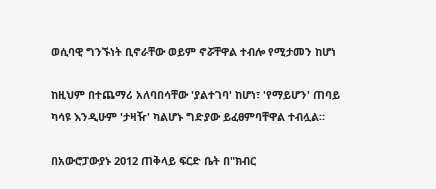ወሲባዊ ግንኙነት ቢኖራቸው ወይም ኖሯቸዋል ተብሎ የሚታመን ከሆነ

ከዚህም በተጨማሪ አለባበሳቸው 'ያልተገባ' ከሆነ፣ 'የማይሆን' ጠባይ ካሳዩ እንዲሁም 'ታዛዥ' ካልሆኑ ግድያው ይፈፀምባቸዋል ተብሏል።

በአውሮፓውያኑ 2012 ጠቅላይ ፍርድ ቤት በ"ክብር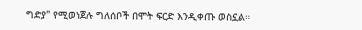ግድያ" የሚወነጀሉ ግለሰቦች በሞት ፍርድ እንዲቀጡ ወስኗል።